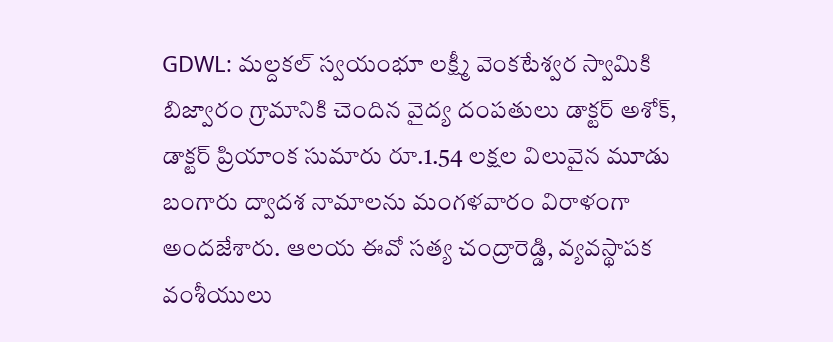GDWL: మల్దకల్ స్వయంభూ లక్ష్మీ వెంకటేశ్వర స్వామికి బిజ్వారం గ్రామానికి చెందిన వైద్య దంపతులు డాక్టర్ అశోక్, డాక్టర్ ప్రియాంక సుమారు రూ.1.54 లక్షల విలువైన మూడు బంగారు ద్వాదశ నామాలను మంగళవారం విరాళంగా అందజేశారు. ఆలయ ఈవో సత్య చంద్రారెడ్డి, వ్యవస్థాపక వంశీయులు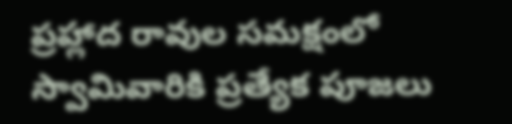ప్రహ్లాద రావుల సమక్షంలో స్వామివారికి ప్రత్యేక పూజలు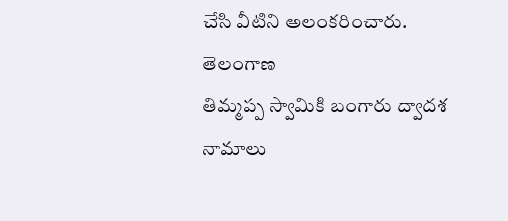చేసి వీటిని అలంకరించారు.
తెలంగాణ
తిమ్మప్ప స్వామికి బంగారు ద్వాదశ నామాలు